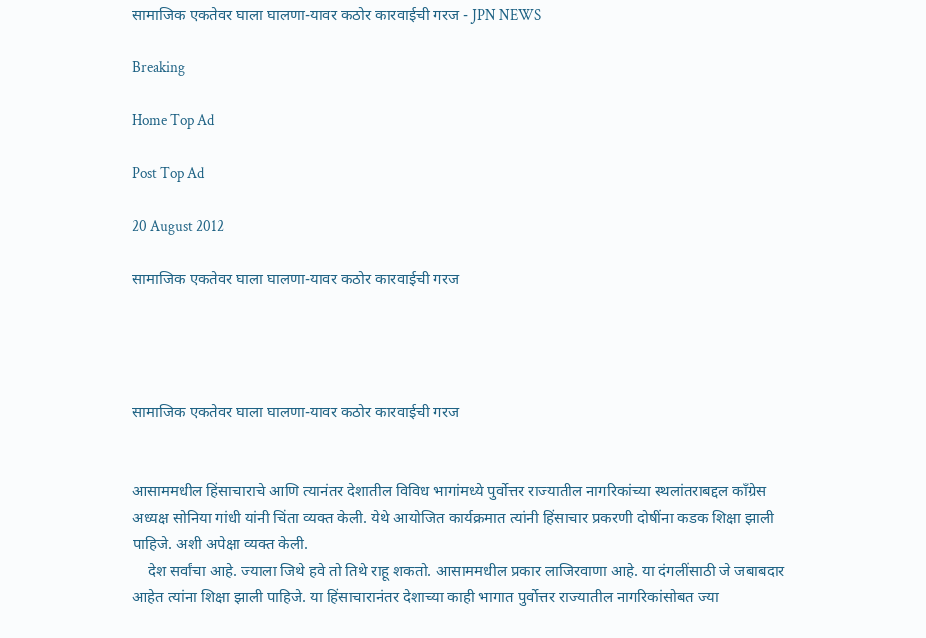सामाजिक एकतेवर घाला घालणा-यावर कठोर कारवाईची गरज - JPN NEWS

Breaking

Home Top Ad

Post Top Ad

20 August 2012

सामाजिक एकतेवर घाला घालणा-यावर कठोर कारवाईची गरज




सामाजिक एकतेवर घाला घालणा-यावर कठोर कारवाईची गरज


आसाममधील हिंसाचाराचे आणि त्यानंतर देशातील विविध भागांमध्ये पुर्वोत्तर राज्यातील नागरिकांच्या स्थलांतराबद्दल काँग्रेस अध्यक्ष सोनिया गांधी यांनी चिंता व्यक्त केली. येथे आयोजित कार्यक्रमात त्यांनी हिंसाचार प्रकरणी दोषींना कडक शिक्षा झाली पाहिजे. अशी अपेक्षा व्यक्त केली.
    देश सर्वांचा आहे. ज्याला जिथे हवे तो तिथे राहू शकतो. आसाममधील प्रकार लाजिरवाणा आहे. या दंगलींसाठी जे जबाबदार आहेत त्यांना शिक्षा झाली पाहिजे. या हिंसाचारानंतर देशाच्या काही भागात पुर्वोत्तर राज्यातील नागरिकांसोबत ज्या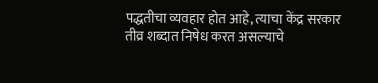पद्धतीचा व्यवहार होत आहे, त्याचा केंद्र सरकार तीव्र शब्दात निषेध करत असल्याचे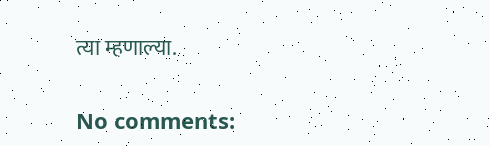त्या म्हणाल्या.

No comments: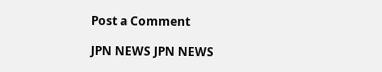Post a Comment

JPN NEWS JPN NEWS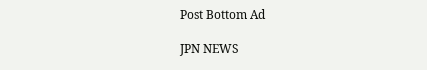Post Bottom Ad

JPN NEWS